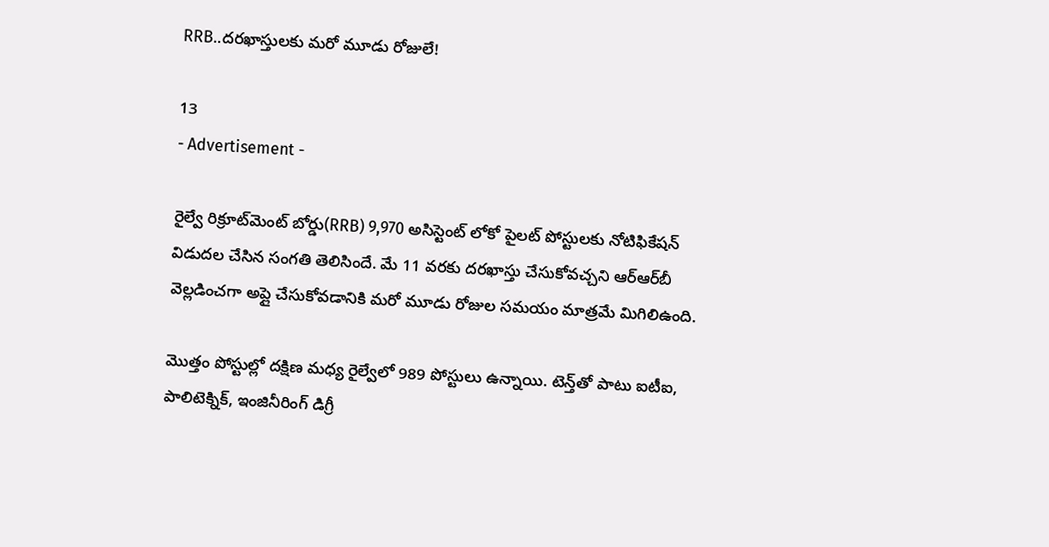RRB..దరఖాస్తులకు మరో మూడు రోజులే!

13
- Advertisement -

రైల్వే రిక్రూట్‌మెంట్ బోర్డు(RRB) 9,970 అసిస్టెంట్ లోకో పైలట్ పోస్టులకు నోటిఫికేషన్ విడుదల చేసిన సంగతి తెలిసిందే. మే 11 వరకు దరఖాస్తు చేసుకోవచ్చని ఆర్ఆర్‌బీ వెల్లడించగా అప్లై చేసుకోవడానికి మరో మూడు రోజుల సమయం మాత్రమే మిగిలిఉంది.

మొత్తం పోస్టుల్లో దక్షిణ మధ్య రైల్వేలో 989 పోస్టులు ఉన్నాయి. టెన్త్‌తో పాటు ఐటీఐ, పాలిటెక్నిక్‌, ఇంజినీరింగ్‌ డిగ్రీ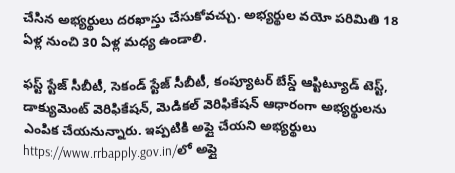చేసిన అభ్యర్థులు దరఖాస్తు చేసుకోవచ్చు. అభ్యర్థుల వయో పరిమితి 18 ఏళ్ల నుంచి 30 ఏళ్ల మధ్య ఉండాలి.

ఫస్ట్‌ స్టేజ్‌ సీబీటీ, సెకండ్‌ స్టేజ్‌ సీబీటీ, కంప్యూటర్‌ బేస్డ్‌ ఆప్టిట్యూడ్‌ టెస్ట్‌, డాక్యుమెంట్‌ వెరిఫికేషన్‌, మెడికల్‌ వెరిఫికేషన్‌ ఆధారంగా అభ్యర్థులను ఎంపిక చేయనున్నారు. ఇప్పటికి అప్లై చేయని అభ్యర్థులు https://www.rrbapply.gov.in/లో అప్లై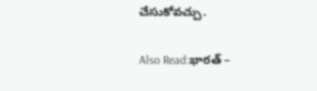చేసుకోవచ్చు.

Also Read:భారత్‌ –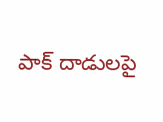పాక్‌ దాడులపై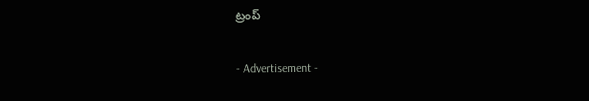ట్రంప్

- Advertisement -